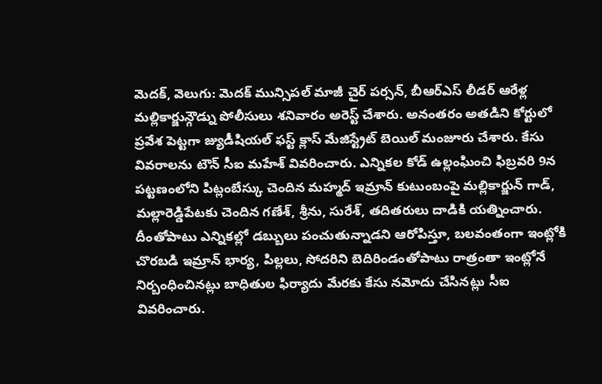మెదక్, వెలుగు: మెదక్ మున్సిపల్ మాజీ చైర్ పర్సన్, బీఆర్ఎస్ లీడర్ ఆరేళ్ల మల్లికార్జున్గౌడ్ను పోలీసులు శనివారం అరెస్ట్ చేశారు. అనంతరం అతడిని కోర్టులో ప్రవేశ పెట్టగా జ్యుడీషియల్ ఫస్ట్ క్లాస్ మేజిస్ట్రేట్ బెయిల్ మంజూరు చేశారు. కేసు వివరాలను టౌన్ సీఐ మహేశ్ వివరించారు. ఎన్నికల కోడ్ ఉల్లంఘించి ఫిబ్రవరి 9న పట్టణంలోని పిట్లంబేస్కు చెందిన మహ్మద్ ఇమ్రాన్ కుటుంబంపై మల్లికార్జున్ గాడ్, మల్లారెడ్డిపేటకు చెందిన గణేశ్, శ్రీను, సురేశ్, తదితరులు దాడికి యత్నించారు.
దీంతోపాటు ఎన్నికల్లో డబ్బులు పంచుతున్నాడని ఆరోపిస్తూ, బలవంతంగా ఇంట్లోకి చొరబడి ఇమ్రాన్ భార్య, పిల్లలు, సోదరిని బెదిరిండంతోపాటు రాత్రంతా ఇంట్లోనే నిర్బంధించినట్లు బాధితుల ఫిర్యాదు మేరకు కేసు నమోదు చేసినట్లు సీఐ వివరించారు.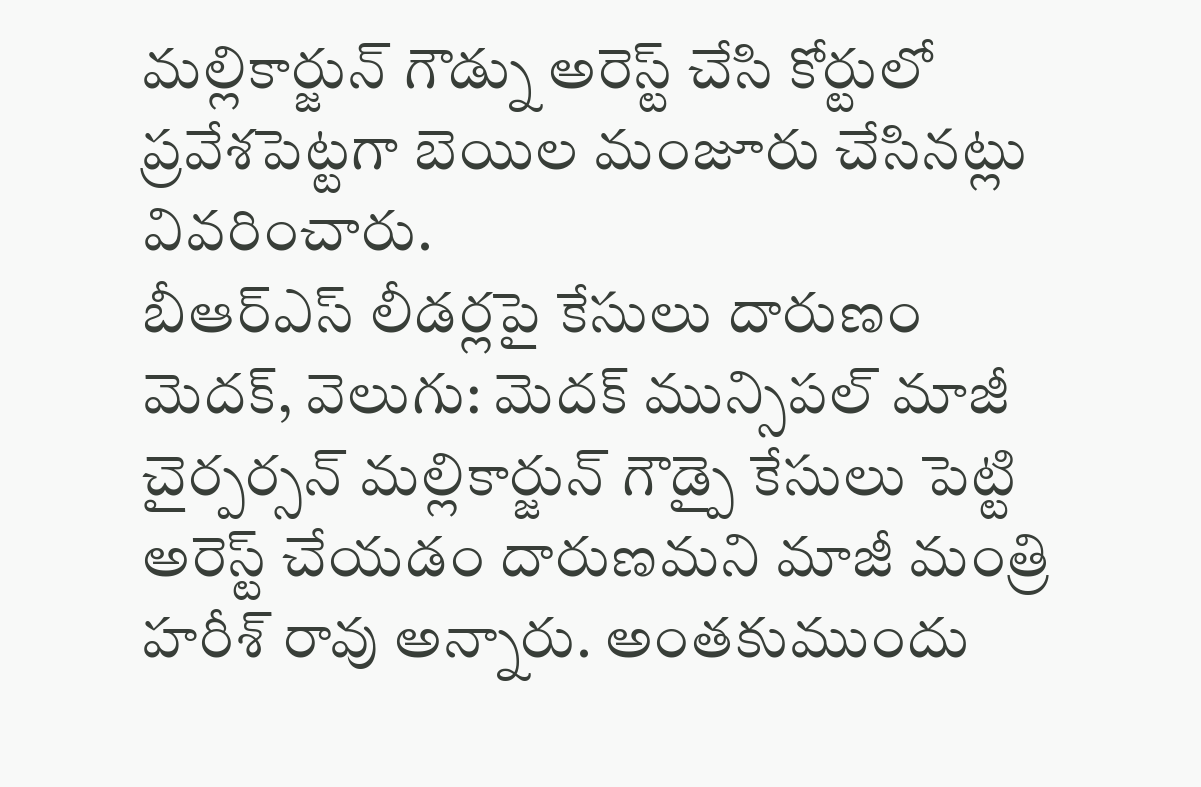మల్లికార్జున్ గౌడ్ను అరెస్ట్ చేసి కోర్టులో ప్రవేశపెట్టగా బెయిల మంజూరు చేసినట్లు వివరించారు.
బీఆర్ఎస్ లీడర్లపై కేసులు దారుణం
మెదక్, వెలుగు: మెదక్ మున్సిపల్ మాజీ చైర్పర్సన్ మల్లికార్జున్ గౌడ్పై కేసులు పెట్టి అరెస్ట్ చేయడం దారుణమని మాజీ మంత్రి హరీశ్ రావు అన్నారు. అంతకుముందు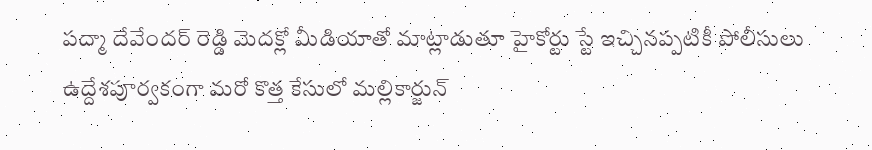పద్మా దేవేందర్ రెడ్డి మెదక్లో మీడియాతో మాట్లాడుతూ హైకోర్టు స్టే ఇచ్చినప్పటికీ పోలీసులు ఉద్దేశపూర్వకంగా మరో కొత్త కేసులో మల్లికార్జున్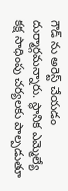గౌడ్ ను అరెస్ట్ చేయడం దుర్మార్గమన్నారు. స్థానిక ఎమ్మెల్యే కక్ష సాధింపు చర్యలకు పాల్పడుతూ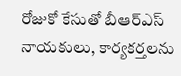రోజుకో కేసుతో బీఆర్ఎస్ నాయకులు, కార్యకర్తలను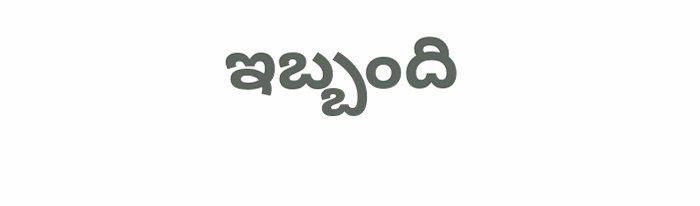ఇబ్బంది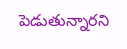పెడుతున్నారని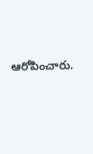ఆరోపించారు.